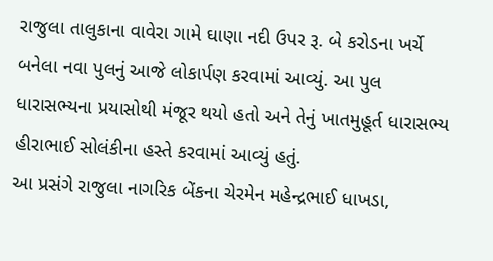રાજુલા તાલુકાના વાવેરા ગામે ઘાણા નદી ઉપર રૂ. બે કરોડના ખર્ચે બનેલા નવા પુલનું આજે લોકાર્પણ કરવામાં આવ્યું. આ પુલ ધારાસભ્યના પ્રયાસોથી મંજૂર થયો હતો અને તેનું ખાતમુહૂર્ત ધારાસભ્ય હીરાભાઈ સોલંકીના હસ્તે કરવામાં આવ્યું હતું.
આ પ્રસંગે રાજુલા નાગરિક બેંકના ચેરમેન મહેન્દ્રભાઈ ધાખડા,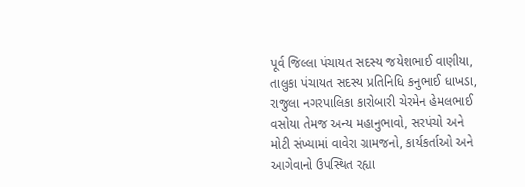પૂર્વ જિલ્લા પંચાયત સદસ્ય જયેશભાઈ વાણીયા, તાલુકા પંચાયત સદસ્ય પ્રતિનિધિ કનુભાઈ ધાખડા, રાજુલા નગરપાલિકા કારોબારી ચેરમેન હેમલભાઈ વસોયા તેમજ અન્ય મહાનુભાવો, સરપંચો અને મોટી સંખ્યામાં વાવેરા ગ્રામજનો, કાર્યકર્તાઓ અને આગેવાનો ઉપસ્થિત રહ્યા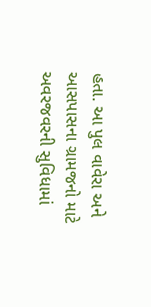હતા. આ પુલ વાવેરા અને આસપાસના ગ્રામજનો માટે અવરજવરની સુવિધામાં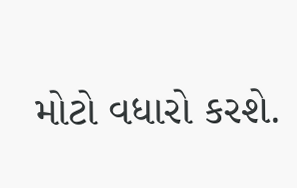મોટો વધારો કરશે.